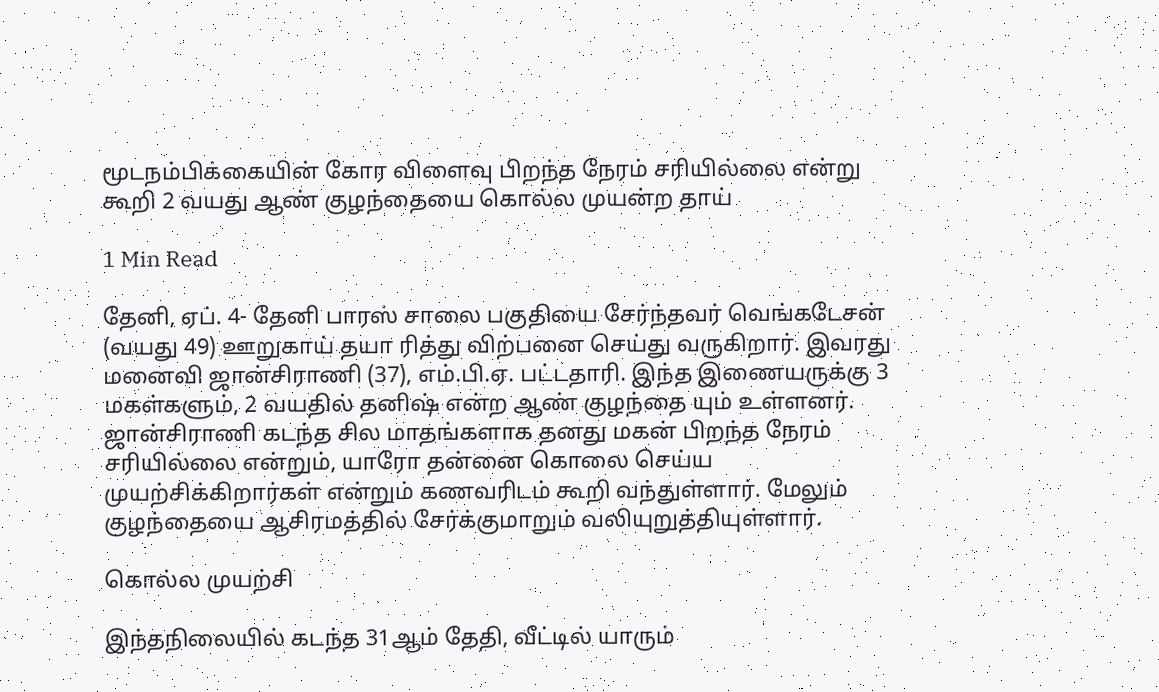மூடநம்பிக்கையின் கோர விளைவு பிறந்த நேரம் சரியில்லை என்று கூறி 2 வயது ஆண் குழந்தையை கொல்ல முயன்ற தாய்

1 Min Read

தேனி, ஏப். 4- தேனி பாரஸ் சாலை பகுதியை சேர்ந்தவர் வெங்கடேசன் (வயது 49) ஊறுகாய் தயா ரித்து விற்பனை செய்து வருகிறார். இவரது மனைவி ஜான்சிராணி (37), எம்.பி.ஏ. பட்டதாரி. இந்த இணையருக்கு 3 மகள்களும், 2 வயதில் தனிஷ் என்ற ஆண் குழந்தை யும் உள்ளனர். ஜான்சிராணி கடந்த சில மாதங்களாக தனது மகன் பிறந்த நேரம் சரியில்லை என்றும், யாரோ தன்னை கொலை செய்ய முயற்சிக்கிறார்கள் என்றும் கணவரிடம் கூறி வந்துள்ளார். மேலும் குழந்தையை ஆசிரமத்தில் சேர்க்குமாறும் வலியுறுத்தியுள்ளார்.

கொல்ல முயற்சி

இந்தநிலையில் கடந்த 31ஆம் தேதி, வீட்டில் யாரும்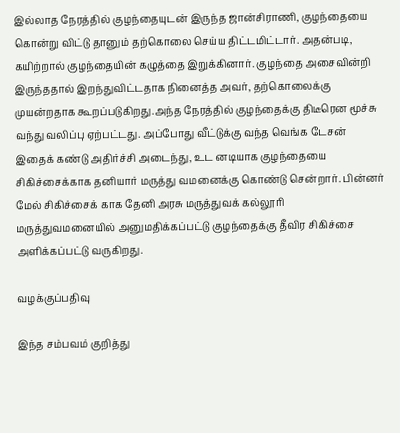இல்லாத நேரத்தில் குழந்தையுடன் இருந்த ஜான்சிராணி, குழந்தையை கொன்று விட்டு தானும் தற்கொலை செய்ய திட்டமிட்டார். அதன்படி, கயிற்றால் குழந்தையின் கழுத்தை இறுக்கினார். குழந்தை அசைவின்றி இருந்ததால் இறந்துவிட்டதாக நினைத்த அவர், தற்கொலைக்கு முயன்றதாக கூறப்படுகிறது.அந்த நேரத்தில் குழந்தைக்கு திடீரென மூச்சு வந்து வலிப்பு ஏற்பட்டது. அப்போது வீட்டுக்கு வந்த வெங்க டேசன் இதைக் கண்டு அதிர்ச்சி அடைந்து, உட னடியாக குழந்தையை சிகிச்சைக்காக தனியார் மருத்து வமனைக்கு கொண்டு சென்றார். பின்னர் மேல் சிகிச்சைக் காக தேனி அரசு மருத்துவக் கல்லூரி மருத்துவமனையில் அனுமதிக்கப்பட்டு குழந்தைக்கு தீவிர சிகிச்சை அளிக்கப்பட்டு வருகிறது.

வழக்குப்பதிவு

இந்த சம்பவம் குறித்து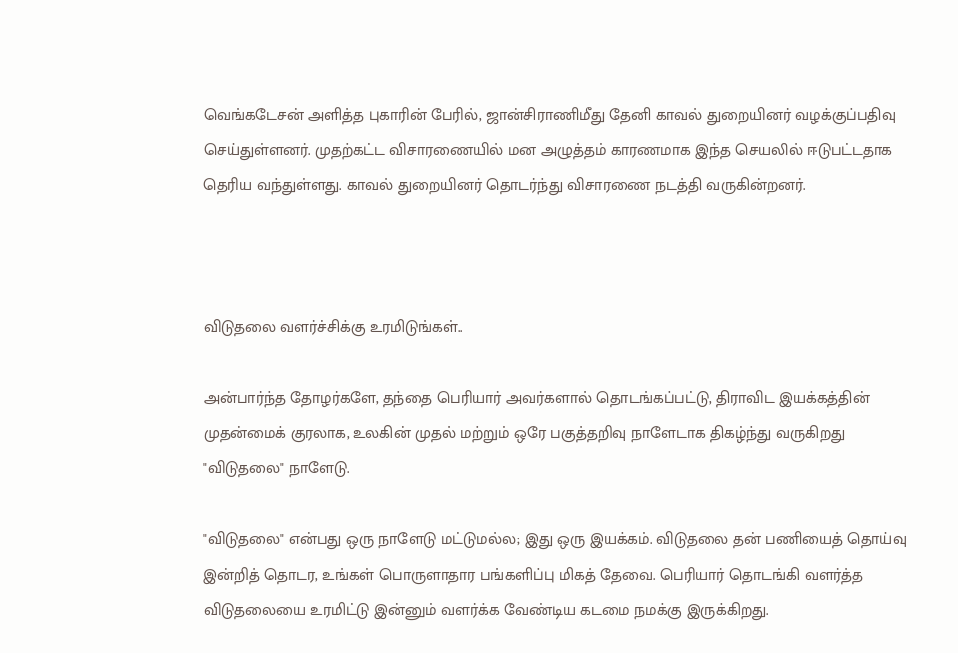வெங்கடேசன் அளித்த புகாரின் பேரில், ஜான்சிராணிமீது தேனி காவல் துறையினர் வழக்குப்பதிவு செய்துள்ளனர். முதற்கட்ட விசாரணையில் மன அழுத்தம் காரணமாக இந்த செயலில் ஈடுபட்டதாக தெரிய வந்துள்ளது. காவல் துறையினர் தொடர்ந்து விசாரணை நடத்தி வருகின்றனர்.



விடுதலை வளர்ச்சிக்கு உரமிடுங்கள்..

அன்பார்ந்த தோழர்களே, தந்தை பெரியார் அவர்களால் தொடங்கப்பட்டு, திராவிட இயக்கத்தின் முதன்மைக் குரலாக, உலகின் முதல் மற்றும் ஒரே பகுத்தறிவு நாளேடாக திகழ்ந்து வருகிறது "விடுதலை" நாளேடு.

"விடுதலை" என்பது ஒரு நாளேடு மட்டுமல்ல; இது ஒரு இயக்கம். விடுதலை தன் பணியைத் தொய்வு இன்றித் தொடர, உங்கள் பொருளாதார பங்களிப்பு மிகத் தேவை. பெரியார் தொடங்கி வளர்த்த விடுதலையை உரமிட்டு இன்னும் வளர்க்க வேண்டிய கடமை நமக்கு இருக்கிறது.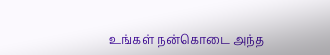உங்கள் நன்கொடை அந்த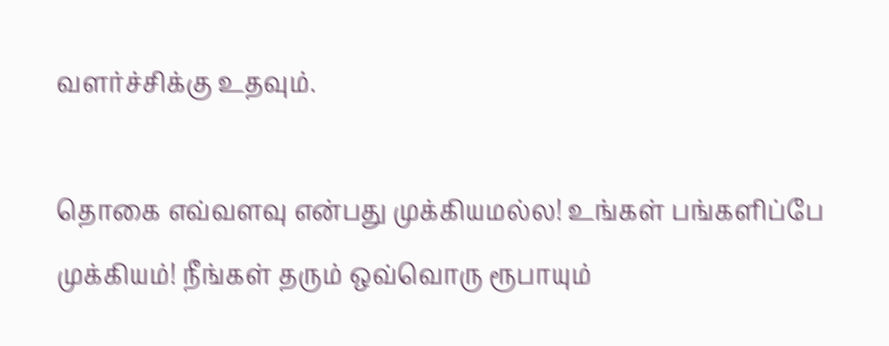வளர்ச்சிக்கு உதவும்.

தொகை எவ்வளவு என்பது முக்கியமல்ல! உங்கள் பங்களிப்பே முக்கியம்! நீங்கள் தரும் ஒவ்வொரு ரூபாயும்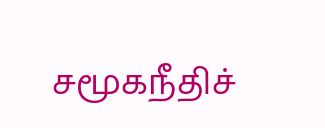சமூகநீதிச்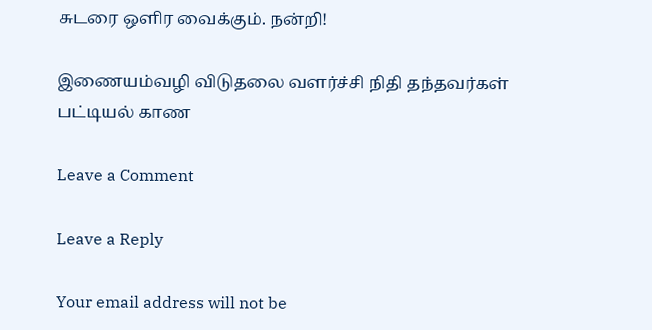சுடரை ஒளிர வைக்கும். நன்றி!

இணையம்வழி விடுதலை வளர்ச்சி நிதி தந்தவர்கள் பட்டியல் காண

Leave a Comment

Leave a Reply

Your email address will not be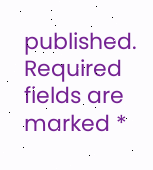published. Required fields are marked *